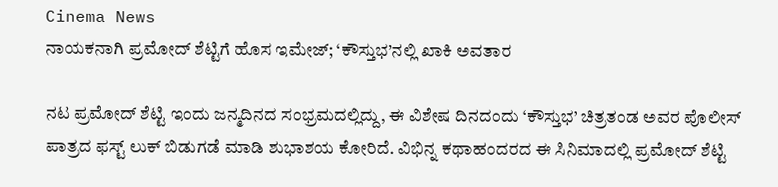Cinema News
ನಾಯಕನಾಗಿ ಪ್ರಮೋದ್ ಶೆಟ್ಟಿಗೆ ಹೊಸ ಇಮೇಜ್; ‘ಕೌಸ್ತುಭ’ನಲ್ಲಿ ಖಾಕಿ ಅವತಾರ

ನಟ ಪ್ರಮೋದ್ ಶೆಟ್ಟಿ ಇಂದು ಜನ್ಮದಿನದ ಸಂಭ್ರಮದಲ್ಲಿದ್ದು, ಈ ವಿಶೇಷ ದಿನದಂದು ‘ಕೌಸ್ತುಭ’ ಚಿತ್ರತಂಡ ಅವರ ಪೊಲೀಸ್ ಪಾತ್ರದ ಫಸ್ಟ್ ಲುಕ್ ಬಿಡುಗಡೆ ಮಾಡಿ ಶುಭಾಶಯ ಕೋರಿದೆ. ವಿಭಿನ್ನ ಕಥಾಹಂದರದ ಈ ಸಿನಿಮಾದಲ್ಲಿ ಪ್ರಮೋದ್ ಶೆಟ್ಟಿ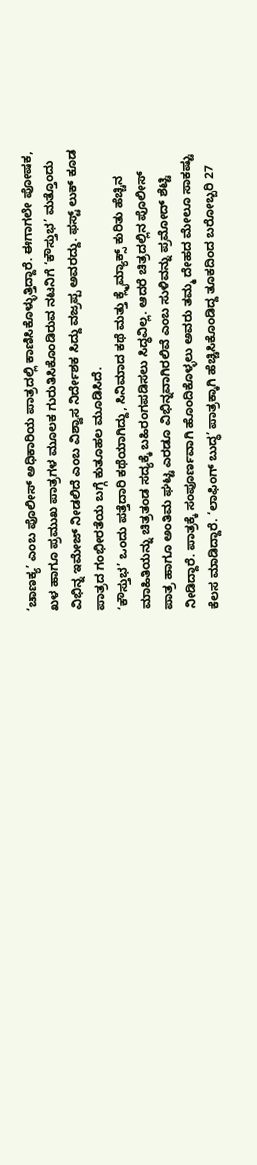‘ಚಾಣಕ್ಯ’ ಎಂಬ ಪೊಲೀಸ್ ಅಧಿಕಾರಿಯ ಪಾತ್ರದಲ್ಲಿ ಕಾಣಿಸಿಕೊಳ್ಳುತ್ತಿದ್ದಾರೆ. ಈಗಾಗಲೇ ಪೋಷಕ, ಖಳ ಹಾಗೂ ಪ್ರಮುಖ ಪಾತ್ರಗಳ ಮೂಲಕ ಗುರುತಿಸಿಕೊಂಡಿರುವ ನಟನಿಗೆ ‘ಕೌಸ್ತುಭ’ ಮತ್ತೊಂದು ವಿಭಿನ್ನ ಇಮೇಜ್ ನೀಡಲಿದೆ ಎಂಬ ವಿಶ್ವಾಸ ನಿರ್ದೇಶಕ ಸಿದ್ದು ವಜ್ರಪ್ಪ ಅವರದ್ದು. ಫಸ್ಟ್ ಲುಕ್ ಕೂಡ ಪಾತ್ರದ ಗಂಭೀರತೆಯ ಬಗ್ಗೆ ಕುತೂಹಲ ಮೂಡಿಸಿದೆ.
‘ಕೌಸ್ತುಭ’ ಒಂದು ಪತ್ತೆದಾರಿ ಕಥೆಯಾಗಿದ್ದು, ಸಿನಿಮಾದ ಕಥೆ ಮತ್ತು ಕ್ಲೈಮ್ಯಾಕ್ಸ್ ಕುರಿತು ಹೆಚ್ಚಿನ ಮಾಹಿತಿಯನ್ನು ಚಿತ್ರತಂಡ ಸದ್ಯಕ್ಕೆ ಬಹಿರಂಗಪಡಿಸಲು ಸಿದ್ಧವಿಲ್ಲ. ಆದರೆ ಚಿತ್ರದಲ್ಲಿನ ಪೊಲೀಸ್ ಪಾತ್ರ ಹಾಗೂ ಅಂತಿಮ ಘಟ್ಟ ಎರಡೂ ವಿಭಿನ್ನವಾಗಿರಲಿವೆ ಎಂಬ ಸುಳಿವನ್ನು ಪ್ರಮೋದ್ ಶೆಟ್ಟಿ ನೀಡಿದ್ದಾರೆ. ಪಾತ್ರಕ್ಕೆ ಸಂಪೂರ್ಣವಾಗಿ ಹೊಂದಿಕೊಳ್ಳಲು ಅವರು ತಮ್ಮ ದೇಹದ ಮೇಲೂ ಸಾಕಷ್ಟು ಕೆಲಸ ಮಾಡಿದ್ದಾರೆ. ‘ಲಾಫಿಂಗ್ ಬುದ್ಧ’ ಪಾತ್ರಕ್ಕಾಗಿ ಹೆಚ್ಚಿಸಿಕೊಂಡಿದ್ದ ತೂಕದಿಂದ ಬರೋಬ್ಬರಿ 27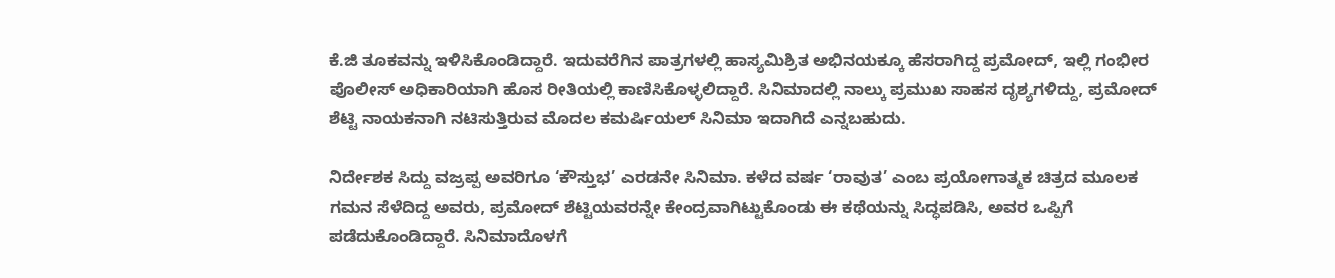ಕೆ.ಜಿ ತೂಕವನ್ನು ಇಳಿಸಿಕೊಂಡಿದ್ದಾರೆ. ಇದುವರೆಗಿನ ಪಾತ್ರಗಳಲ್ಲಿ ಹಾಸ್ಯಮಿಶ್ರಿತ ಅಭಿನಯಕ್ಕೂ ಹೆಸರಾಗಿದ್ದ ಪ್ರಮೋದ್, ಇಲ್ಲಿ ಗಂಭೀರ ಪೊಲೀಸ್ ಅಧಿಕಾರಿಯಾಗಿ ಹೊಸ ರೀತಿಯಲ್ಲಿ ಕಾಣಿಸಿಕೊಳ್ಳಲಿದ್ದಾರೆ. ಸಿನಿಮಾದಲ್ಲಿ ನಾಲ್ಕು ಪ್ರಮುಖ ಸಾಹಸ ದೃಶ್ಯಗಳಿದ್ದು, ಪ್ರಮೋದ್ ಶೆಟ್ಟಿ ನಾಯಕನಾಗಿ ನಟಿಸುತ್ತಿರುವ ಮೊದಲ ಕಮರ್ಷಿಯಲ್ ಸಿನಿಮಾ ಇದಾಗಿದೆ ಎನ್ನಬಹುದು.

ನಿರ್ದೇಶಕ ಸಿದ್ದು ವಜ್ರಪ್ಪ ಅವರಿಗೂ ‘ಕೌಸ್ತುಭ’ ಎರಡನೇ ಸಿನಿಮಾ. ಕಳೆದ ವರ್ಷ ‘ರಾವುತ’ ಎಂಬ ಪ್ರಯೋಗಾತ್ಮಕ ಚಿತ್ರದ ಮೂಲಕ ಗಮನ ಸೆಳೆದಿದ್ದ ಅವರು, ಪ್ರಮೋದ್ ಶೆಟ್ಟಿಯವರನ್ನೇ ಕೇಂದ್ರವಾಗಿಟ್ಟುಕೊಂಡು ಈ ಕಥೆಯನ್ನು ಸಿದ್ಧಪಡಿಸಿ, ಅವರ ಒಪ್ಪಿಗೆ ಪಡೆದುಕೊಂಡಿದ್ದಾರೆ. ಸಿನಿಮಾದೊಳಗೆ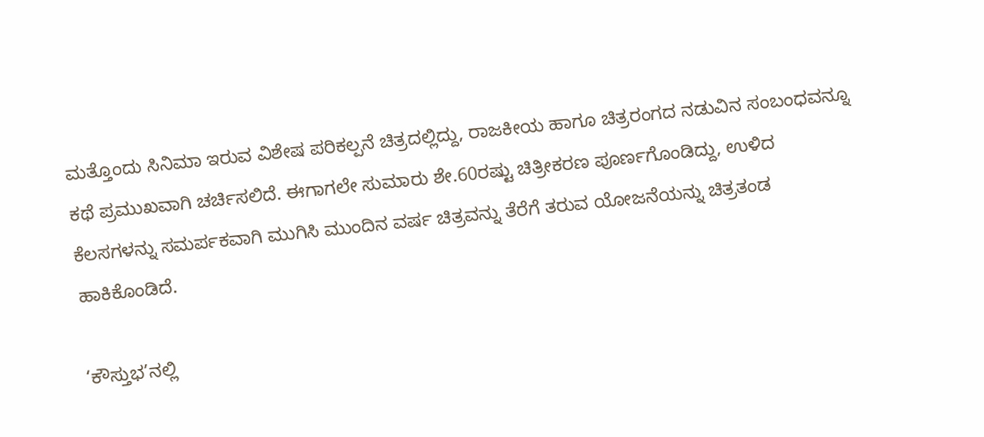ಮತ್ತೊಂದು ಸಿನಿಮಾ ಇರುವ ವಿಶೇಷ ಪರಿಕಲ್ಪನೆ ಚಿತ್ರದಲ್ಲಿದ್ದು, ರಾಜಕೀಯ ಹಾಗೂ ಚಿತ್ರರಂಗದ ನಡುವಿನ ಸಂಬಂಧವನ್ನೂ ಕಥೆ ಪ್ರಮುಖವಾಗಿ ಚರ್ಚಿಸಲಿದೆ. ಈಗಾಗಲೇ ಸುಮಾರು ಶೇ.60ರಷ್ಟು ಚಿತ್ರೀಕರಣ ಪೂರ್ಣಗೊಂಡಿದ್ದು, ಉಳಿದ ಕೆಲಸಗಳನ್ನು ಸಮರ್ಪಕವಾಗಿ ಮುಗಿಸಿ ಮುಂದಿನ ವರ್ಷ ಚಿತ್ರವನ್ನು ತೆರೆಗೆ ತರುವ ಯೋಜನೆಯನ್ನು ಚಿತ್ರತಂಡ ಹಾಕಿಕೊಂಡಿದೆ.

‘ಕೌಸ್ತುಭ’ನಲ್ಲಿ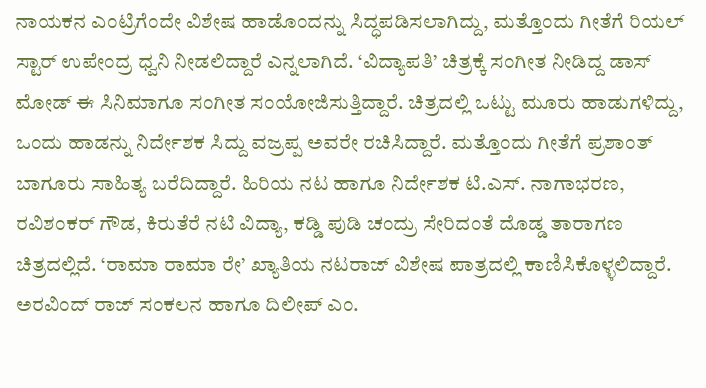ನಾಯಕನ ಎಂಟ್ರಿಗೆಂದೇ ವಿಶೇಷ ಹಾಡೊಂದನ್ನು ಸಿದ್ಧಪಡಿಸಲಾಗಿದ್ದು, ಮತ್ತೊಂದು ಗೀತೆಗೆ ರಿಯಲ್ ಸ್ಟಾರ್ ಉಪೇಂದ್ರ ಧ್ವನಿ ನೀಡಲಿದ್ದಾರೆ ಎನ್ನಲಾಗಿದೆ. ‘ವಿದ್ಯಾಪತಿ’ ಚಿತ್ರಕ್ಕೆ ಸಂಗೀತ ನೀಡಿದ್ದ ಡಾಸ್ ಮೋಡ್ ಈ ಸಿನಿಮಾಗೂ ಸಂಗೀತ ಸಂಯೋಜಿಸುತ್ತಿದ್ದಾರೆ. ಚಿತ್ರದಲ್ಲಿ ಒಟ್ಟು ಮೂರು ಹಾಡುಗಳಿದ್ದು, ಒಂದು ಹಾಡನ್ನು ನಿರ್ದೇಶಕ ಸಿದ್ದು ವಜ್ರಪ್ಪ ಅವರೇ ರಚಿಸಿದ್ದಾರೆ. ಮತ್ತೊಂದು ಗೀತೆಗೆ ಪ್ರಶಾಂತ್ ಬಾಗೂರು ಸಾಹಿತ್ಯ ಬರೆದಿದ್ದಾರೆ. ಹಿರಿಯ ನಟ ಹಾಗೂ ನಿರ್ದೇಶಕ ಟಿ.ಎಸ್. ನಾಗಾಭರಣ, ರವಿಶಂಕರ್ ಗೌಡ, ಕಿರುತೆರೆ ನಟಿ ವಿದ್ಯಾ, ಕಡ್ಡಿ ಪುಡಿ ಚಂದ್ರು ಸೇರಿದಂತೆ ದೊಡ್ಡ ತಾರಾಗಣ ಚಿತ್ರದಲ್ಲಿದೆ. ‘ರಾಮಾ ರಾಮಾ ರೇ’ ಖ್ಯಾತಿಯ ನಟರಾಜ್ ವಿಶೇಷ ಪಾತ್ರದಲ್ಲಿ ಕಾಣಿಸಿಕೊಳ್ಳಲಿದ್ದಾರೆ. ಅರವಿಂದ್ ರಾಜ್ ಸಂಕಲನ ಹಾಗೂ ದಿಲೀಪ್ ಎಂ.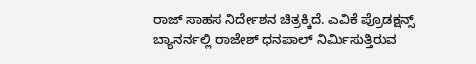ರಾಜ್ ಸಾಹಸ ನಿರ್ದೇಶನ ಚಿತ್ರಕ್ಕಿದೆ. ಎವಿಕೆ ಪ್ರೊಡಕ್ಷನ್ಸ್ ಬ್ಯಾನರ್ನಲ್ಲಿ ರಾಜೇಶ್ ಧನಪಾಲ್ ನಿರ್ಮಿಸುತ್ತಿರುವ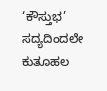‘ಕೌಸ್ತುಭ’ ಸದ್ಯದಿಂದಲೇ ಕುತೂಹಲ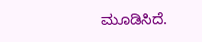ಮೂಡಿಸಿದೆ.